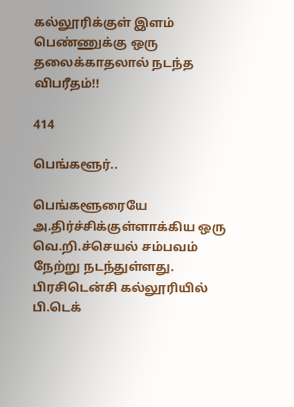கல்லூரிக்குள் இளம் பெண்ணுக்கு ஒரு தலைக்காதலால் நடந்த விபரீதம்!!

414

பெங்களூர்..

பெங்களூரையே அ.திர்ச்சிக்குள்ளாக்கிய ஒரு வெ.றி.ச்செயல் சம்பவம் நேற்று நடந்துள்ளது. பிரசிடென்சி கல்லூரியில் பி.டெக்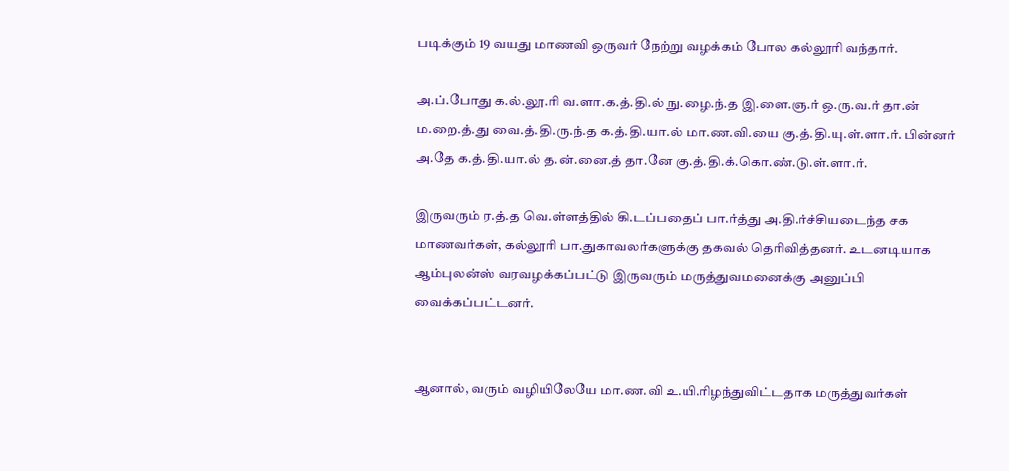படிக்கும் 19 வயது மாணவி ஒருவர் நேற்று வழக்கம் போல கல்லூரி வந்தார்.

அ.ப்.போது க.ல்.லூ.ரி வ.ளா.க.த்.தி.ல் நு.ழை.ந்.த இ.ளை.ஞ.ர் ஒ.ரு.வ.ர் தா.ன் ம.றை.த்.து வை.த்.தி.ரு.ந்.த க.த்.தி.யா.ல் மா.ண.வி.யை கு.த்.தி.யு.ள்.ளா.ர். பின்னர் அ.தே க.த்.தி.யா.ல் த.ன்.னை.த் தா.னே கு.த்.தி.க்.கொ.ண்.டு.ள்.ளா.ர்.

இருவரும் ர.த்.த வெ.ள்ளத்தில் கி.டப்பதைப் பா.ர்த்து அ.தி.ர்ச்சியடைந்த சக மாணவர்கள், கல்லூரி பா.துகாவலர்களுக்கு தகவல் தெரிவித்தனர். உடனடியாக ஆம்புலன்ஸ் வரவழக்கப்பட்டு இருவரும் மருத்துவமனைக்கு அனுப்பி வைக்கப்பட்டனர்.


ஆனால், வரும் வழியிலேயே மா.ண.வி உ.யி.ரிழந்துவிட்டதாக மருத்துவர்கள்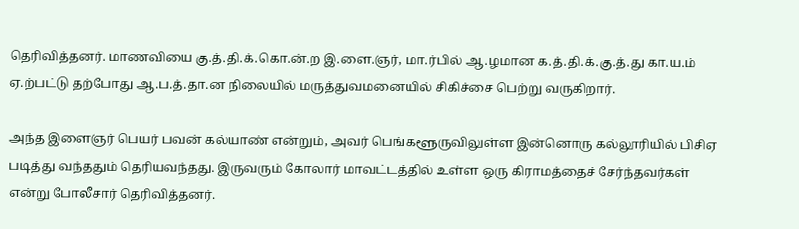தெரிவித்தனர். மாணவியை கு.த்.தி.க்.கொ.ன்.ற இ.ளை.ஞர், மா.ர்பில் ஆ.ழமான க.த்.தி.க்.கு.த்.து கா.ய.ம் ஏ.ற்பட்டு தற்போது ஆ.ப.த்.தா.ன நிலையில் மருத்துவமனையில் சிகிச்சை பெற்று வருகிறார்.

அந்த இளைஞர் பெயர் பவன் கல்யாண் என்றும், அவர் பெங்களூருவிலுள்ள இன்னொரு கல்லூரியில் பிசிஏ படித்து வந்ததும் தெரியவந்தது. இருவரும் கோலார் மாவட்டத்தில் உள்ள ஒரு கிராமத்தைச் சேர்ந்தவர்கள் என்று போலீசார் தெரிவித்தனர்.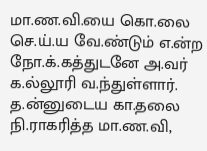மா.ண.வி.யை கொ.லை செ.ய்.ய வே.ண்டும் எ.ன்ற நோ.க்.கத்துடனே அ.வர் க.ல்லூரி வ.ந்துள்ளார். த.ன்னுடைய கா.தலை நி.ராகரித்த மா.ண.வி,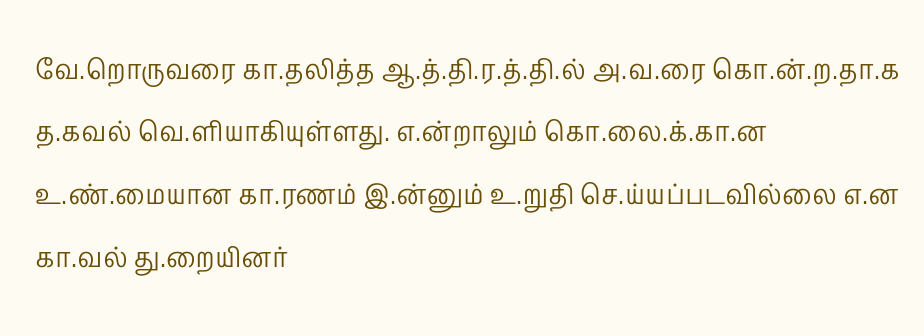வே.றொருவரை கா.தலித்த ஆ.த்.தி.ர.த்.தி.ல் அ.வ.ரை கொ.ன்.ற.தா.க த.கவல் வெ.ளியாகியுள்ளது. எ.ன்றாலும் கொ.லை.க்.கா.ன உ.ண்.மையான கா.ரணம் இ.ன்னும் உ.றுதி செ.ய்யப்படவில்லை எ.ன கா.வல் து.றையினர்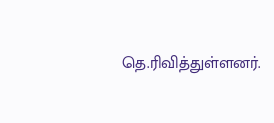தெ.ரிவித்துள்ளனர்.